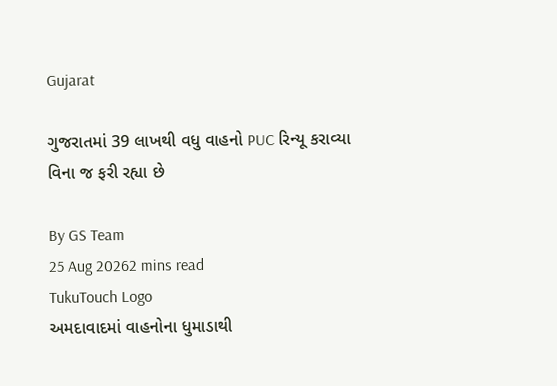Gujarat

ગુજરાતમાં 39 લાખથી વધુ વાહનો PUC રિન્યૂ કરાવ્યા વિના જ ફરી રહ્યા છે

By GS Team
25 Aug 20262 mins read
TukuTouch Logo
અમદાવાદમાં વાહનોના ધુમાડાથી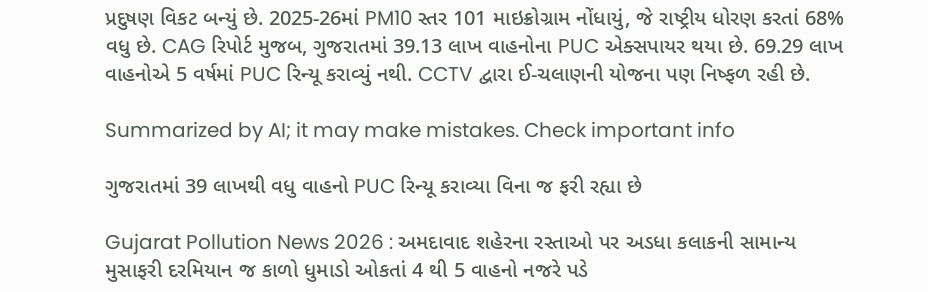પ્રદુષણ વિકટ બન્યું છે. 2025-26માં PM10 સ્તર 101 માઇક્રોગ્રામ નોંધાયું, જે રાષ્ટ્રીય ધોરણ કરતાં 68% વધુ છે. CAG રિપોર્ટ મુજબ, ગુજરાતમાં 39.13 લાખ વાહનોના PUC એક્સપાયર થયા છે. 69.29 લાખ વાહનોએ 5 વર્ષમાં PUC રિન્યૂ કરાવ્યું નથી. CCTV દ્વારા ઈ-ચલાણની યોજના પણ નિષ્ફળ રહી છે.

Summarized by AI; it may make mistakes. Check important info

ગુજરાતમાં 39 લાખથી વધુ વાહનો PUC રિન્યૂ કરાવ્યા વિના જ ફરી રહ્યા છે

Gujarat Pollution News 2026 : અમદાવાદ શહેરના રસ્તાઓ પર અડધા કલાકની સામાન્ય મુસાફરી દરમિયાન જ કાળો ધુમાડો ઓકતાં 4 થી 5 વાહનો નજરે પડે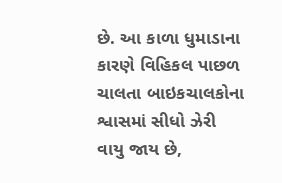છે. આ કાળા ધુમાડાના કારણે વિહિકલ પાછળ ચાલતા બાઇકચાલકોના શ્વાસમાં સીધો ઝેરી વાયુ જાય છે,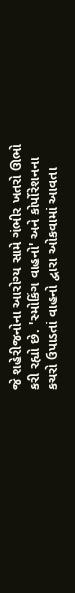જે શહેરીજનોના આરોગ્ય સામે ગંભીર ખતરો ઊભો કરી રહ્યો છે. 'સ્મોકિંગ વાહનો' અને કોર્પોરેશનના કચરો ઉપાડતાં વાહનો દ્વારા ઓકવામાં આવતા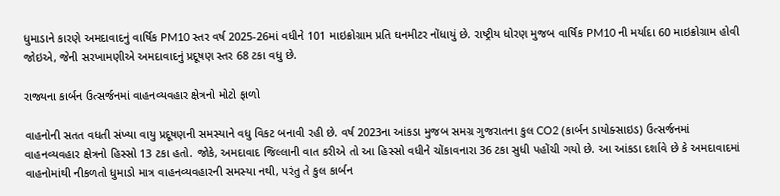ધુમાડાને કારણે અમદાવાદનું વાર્ષિક PM10 સ્તર વર્ષ 2025-26માં વધીને 101 માઇક્રોગ્રામ પ્રતિ ઘનમીટર નોંધાયું છે. રાષ્ટ્રીય ધોરણ મુજબ વાર્ષિક PM10 ની મર્યાદા 60 માઇક્રોગ્રામ હોવી જોઇએ, જેની સરખામણીએ અમદાવાદનું પ્રદૂષણ સ્તર 68 ટકા વધુ છે.

રાજ્યના કાર્બન ઉત્સર્જનમાં વાહનવ્યવહાર ક્ષેત્રનો મોટો ફાળો

વાહનોની સતત વધતી સંખ્યા વાયુ પ્રદૂષણની સમસ્યાને વધુ વિકટ બનાવી રહી છે. વર્ષ 2023ના આંકડા મુજબ સમગ્ર ગુજરાતના કુલ CO2 (કાર્બન ડાયોક્સાઇડ) ઉત્સર્જનમાં વાહનવ્યવહાર ક્ષેત્રનો હિસ્સો 13 ટકા હતો. જોકે, અમદાવાદ જિલ્લાની વાત કરીએ તો આ હિસ્સો વધીને ચોંકાવનારા 36 ટકા સુધી પહોંચી ગયો છે. આ આંકડા દર્શાવે છે કે અમદાવાદમાં વાહનોમાંથી નીકળતો ધુમાડો માત્ર વાહનવ્યવહારની સમસ્યા નથી, પરંતુ તે કુલ કાર્બન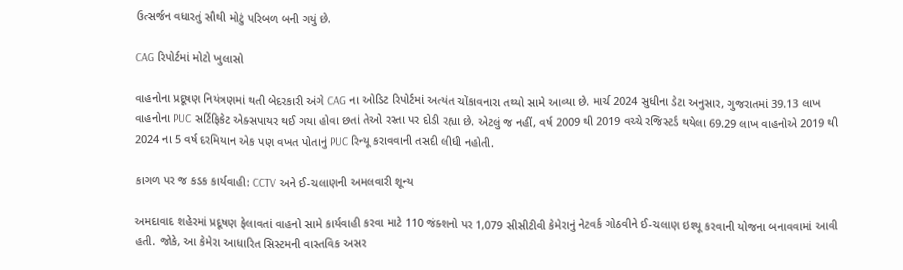ઉત્સર્જન વધારતું સૌથી મોટું પરિબળ બની ગયું છે.

CAG રિપોર્ટમાં મોટો ખુલાસો

વાહનોના પ્રદૂષણ નિયંત્રણમાં થતી બેદરકારી અંગે CAG ના ઓડિટ રિપોર્ટમાં અત્યંત ચોંકાવનારા તથ્યો સામે આવ્યા છે. માર્ચ 2024 સુધીના ડેટા અનુસાર, ગુજરાતમાં 39.13 લાખ વાહનોના PUC સર્ટિફિકેટ એક્સપાયર થઈ ગયા હોવા છતાં તેઓ રસ્તા પર દોડી રહ્યા છે. એટલું જ નહીં, વર્ષ 2009 થી 2019 વચ્ચે રજિસ્ટર્ડ થયેલા 69.29 લાખ વાહનોએ 2019 થી 2024 ના 5 વર્ષ દરમિયાન એક પણ વખત પોતાનું PUC રિન્યૂ કરાવવાની તસદી લીધી નહોતી.

કાગળ પર જ કડક કાર્યવાહી: CCTV અને ઈ-ચલાણની અમલવારી શૂન્ય

અમદાવાદ શહેરમાં પ્રદૂષણ ફેલાવતાં વાહનો સામે કાર્યવાહી કરવા માટે 110 જંક્શનો પર 1,079 સીસીટીવી કેમેરાનું નેટવર્ક ગોઠવીને ઈ-ચલાણ ઇશ્યૂ કરવાની યોજના બનાવવામાં આવી હતી. જોકે, આ કેમેરા આધારિત સિસ્ટમની વાસ્તવિક અસર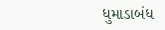ધુમાડાબંધ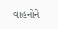વાહનોને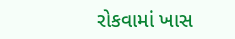રોકવામાં ખાસ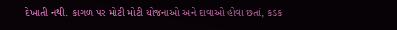દેખાતી નથી. કાગળ પર મોટી મોટી યોજનાઓ અને દાવાઓ હોવા છતાં, કડક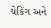ચેકિંગ અને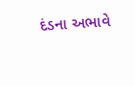દંડના અભાવે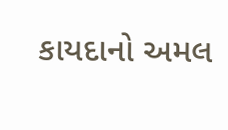કાયદાનો અમલ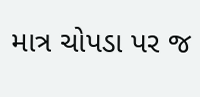માત્ર ચોપડા પર જ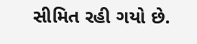સીમિત રહી ગયો છે.